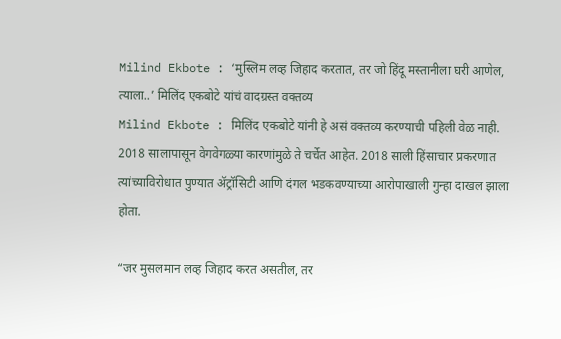Milind Ekbote : ‘मुस्लिम लव्ह जिहाद करतात, तर जो हिंदू मस्तानीला घरी आणेल, त्याला..’ मिलिंद एकबोटे यांचं वादग्रस्त वक्तव्य
Milind Ekbote : मिलिंद एकबोटे यांनी हे असं वक्तव्य करण्याची पहिली वेळ नाही. 2018 सालापासून वेगवेगळ्या कारणांमुळे ते चर्चेत आहेत. 2018 साली हिंसाचार प्रकरणात त्यांच्याविरोधात पुण्यात ॲट्रॉसिटी आणि दंगल भडकवण्याच्या आरोपाखाली गुन्हा दाखल झाला होता.

“जर मुसलमान लव्ह जिहाद करत असतील, तर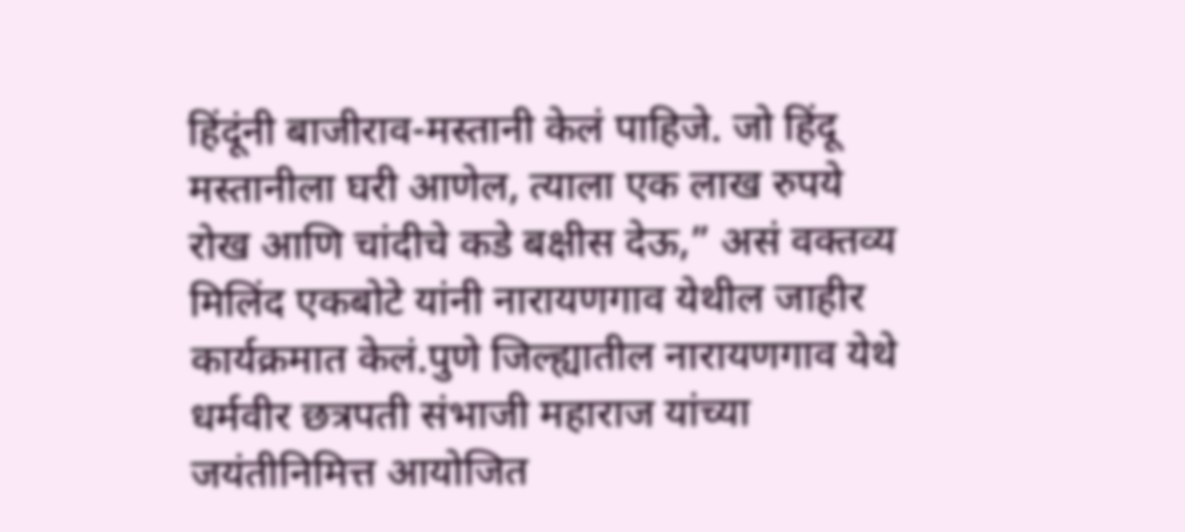हिंदूंनी बाजीराव-मस्तानी केलं पाहिजे. जो हिंदू मस्तानीला घरी आणेल, त्याला एक लाख रुपये रोख आणि चांदीचे कडे बक्षीस देऊ,” असं वक्तव्य मिलिंद एकबोटे यांनी नारायणगाव येथील जाहीर कार्यक्रमात केलं.पुणे जिल्ह्यातील नारायणगाव येथे धर्मवीर छत्रपती संभाजी महाराज यांच्या जयंतीनिमित्त आयोजित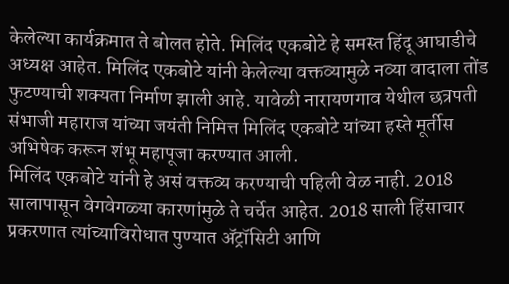केलेल्या कार्यक्रमात ते बोलत होते. मिलिंद एकबोटे हे समस्त हिंदू आघाडीचे अध्यक्ष आहेत. मिलिंद एकबोटे यांनी केलेल्या वक्तव्यामुळे नव्या वादाला तोंड फुटण्याची शक्यता निर्माण झाली आहे. यावेळी नारायणगाव येथील छत्रपती संभाजी महाराज यांच्या जयंती निमित्त मिलिंद एकबोटे यांच्या हस्ते मूर्तीस अभिषेक करून शंभू महापूजा करण्यात आली.
मिलिंद एकबोटे यांनी हे असं वक्तव्य करण्याची पहिली वेळ नाही. 2018 सालापासून वेगवेगळ्या कारणांमुळे ते चर्चेत आहेत. 2018 साली हिंसाचार प्रकरणात त्यांच्याविरोधात पुण्यात ॲट्रॉसिटी आणि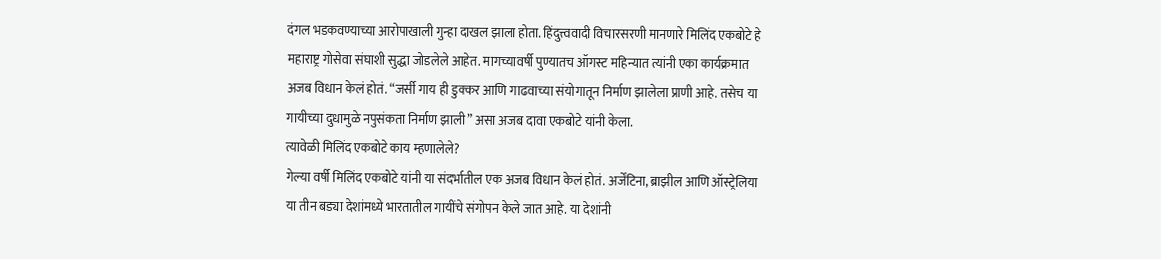दंगल भडकवण्याच्या आरोपाखाली गुन्हा दाखल झाला होता. हिंदुत्त्ववादी विचारसरणी मानणारे मिलिंद एकबोटे हे महाराष्ट्र गोसेवा संघाशी सुद्धा जोडलेले आहेत. मागच्यावर्षी पुण्यातच ऑगस्ट महिन्यात त्यांनी एका कार्यक्रमात अजब विधान केलं होतं. “जर्सी गाय ही डुक्कर आणि गाढवाच्या संयोगातून निर्माण झालेला प्राणी आहे. तसेच या गायीच्या दुधामुळे नपुसंकता निर्माण झाली” असा अजब दावा एकबोटे यांनी केला.
त्यावेळी मिलिंद एकबोटे काय म्हणालेले?
गेल्या वर्षी मिलिंद एकबोटे यांनी या संदर्भातील एक अजब विधान केलं होतं. अर्जेंटिना, ब्राझील आणि ऑस्ट्रेलिया या तीन बड्या देशांमध्ये भारतातील गायींचे संगोपन केले जात आहे. या देशांनी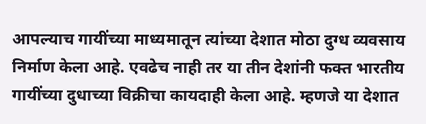आपल्याच गायींच्या माध्यमातून त्यांच्या देशात मोठा दुग्ध व्यवसाय निर्माण केला आहे. एवढेच नाही तर या तीन देशांनी फक्त भारतीय गायींच्या दुधाच्या विक्रीचा कायदाही केला आहे. म्हणजे या देशात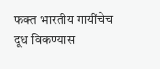फक्त भारतीय गायींचेच दूध विकण्यास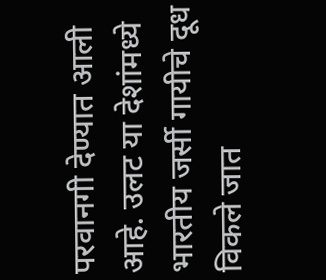परवानगी देण्यात आली आहे. उलट या देशांमध्ये भारतीय जर्सी गायीचे दूध विकले जात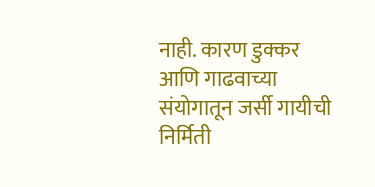नाही. कारण डुक्कर आणि गाढवाच्या संयोगातून जर्सी गायीची निर्मिती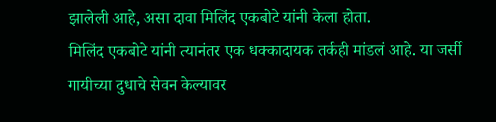झालेली आहे, असा दावा मिलिंद एकबोटे यांनी केला होता.
मिलिंद एकबोटे यांनी त्यानंतर एक धक्कादायक तर्कही मांडलं आहे. या जर्सी गायीच्या दुधाचे सेवन केल्यावर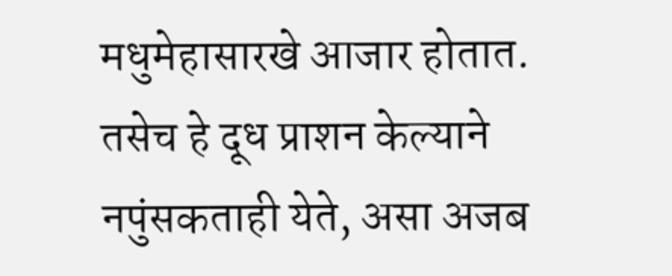मधुमेहासारखे आजार होतात. तसेच हे दूध प्राशन केल्याने नपुंसकताही येते, असा अजब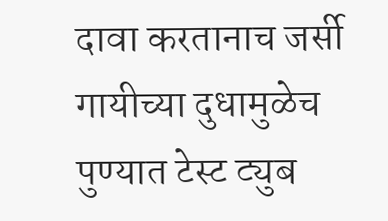दावा करतानाच जर्सी गायीच्या दुधामुळेच पुण्यात टेस्ट ट्युब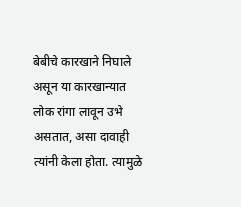बेबीचे कारखाने निघाले असून या कारखान्यात लोक रांगा लावून उभे असतात, असा दावाही त्यांनी केला होता. त्यामुळे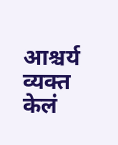आश्चर्य व्यक्त केलं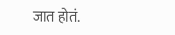जात होतं.